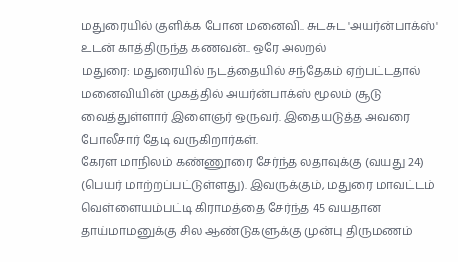மதுரையில் குளிக்க போன மனைவி.. சுடசுட 'அயர்ன்பாக்ஸ்' உடன் காத்திருந்த கணவன்.. ஒரே அலறல்
மதுரை: மதுரையில் நடத்தையில் சந்தேகம் ஏற்பட்டதால் மனைவியின் முகத்தில் அயர்ன்பாக்ஸ் மூலம் சூடு வைத்துள்ளார் இளைஞர் ஒருவர். இதையடுத்த அவரை போலீசார் தேடி வருகிறார்கள்.
கேரள மாநிலம் கண்ணூரை சேர்ந்த லதாவுக்கு (வயது 24) (பெயர் மாற்றப்பட்டுள்ளது). இவருக்கும், மதுரை மாவட்டம் வெள்ளையம்பட்டி கிராமத்தை சேர்ந்த 45 வயதான தாய்மாமனுக்கு சில ஆண்டுகளுக்கு முன்பு திருமணம்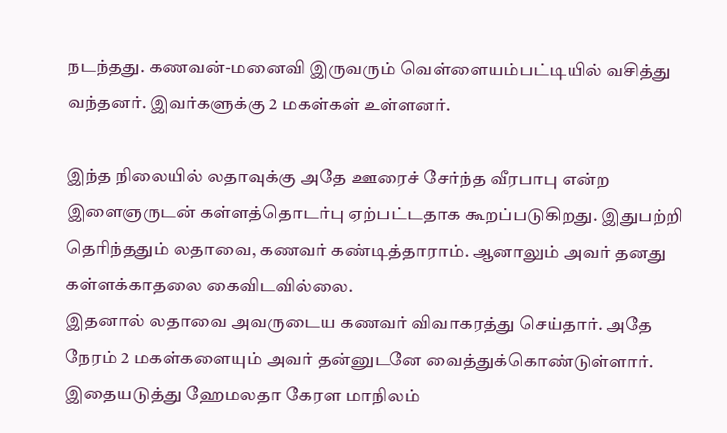நடந்தது. கணவன்-மனைவி இருவரும் வெள்ளையம்பட்டியில் வசித்து வந்தனர். இவர்களுக்கு 2 மகள்கள் உள்ளனர்.

இந்த நிலையில் லதாவுக்கு அதே ஊரைச் சேர்ந்த வீரபாபு என்ற இளைஞருடன் கள்ளத்தொடர்பு ஏற்பட்டதாக கூறப்படுகிறது. இதுபற்றி தெரிந்ததும் லதாவை, கணவர் கண்டித்தாராம். ஆனாலும் அவர் தனது கள்ளக்காதலை கைவிடவில்லை.
இதனால் லதாவை அவருடைய கணவர் விவாகரத்து செய்தார். அதே நேரம் 2 மகள்களையும் அவர் தன்னுடனே வைத்துக்கொண்டுள்ளார். இதையடுத்து ஹேமலதா கேரள மாநிலம்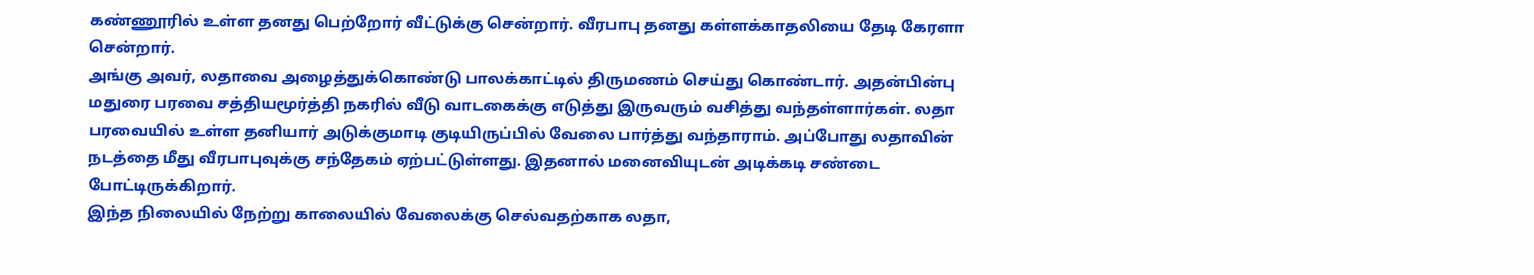கண்ணூரில் உள்ள தனது பெற்றோர் வீட்டுக்கு சென்றார். வீரபாபு தனது கள்ளக்காதலியை தேடி கேரளா சென்றார்.
அங்கு அவர், லதாவை அழைத்துக்கொண்டு பாலக்காட்டில் திருமணம் செய்து கொண்டார். அதன்பின்பு மதுரை பரவை சத்தியமூர்த்தி நகரில் வீடு வாடகைக்கு எடுத்து இருவரும் வசித்து வந்தள்ளார்கள். லதா பரவையில் உள்ள தனியார் அடுக்குமாடி குடியிருப்பில் வேலை பார்த்து வந்தாராம். அப்போது லதாவின் நடத்தை மீது வீரபாபுவுக்கு சந்தேகம் ஏற்பட்டுள்ளது. இதனால் மனைவியுடன் அடிக்கடி சண்டை போட்டிருக்கிறார்.
இந்த நிலையில் நேற்று காலையில் வேலைக்கு செல்வதற்காக லதா,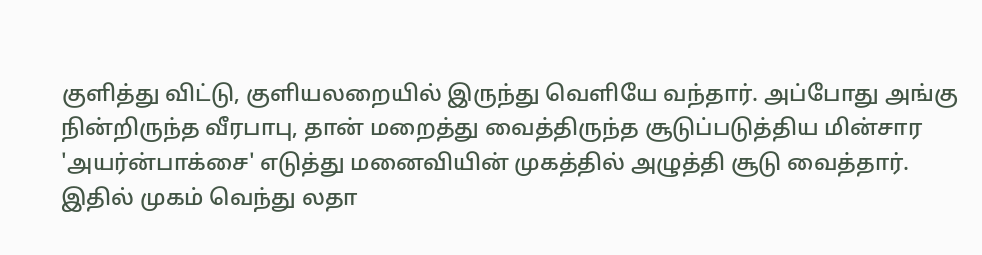குளித்து விட்டு, குளியலறையில் இருந்து வெளியே வந்தார். அப்போது அங்கு நின்றிருந்த வீரபாபு, தான் மறைத்து வைத்திருந்த சூடுப்படுத்திய மின்சார 'அயர்ன்பாக்சை' எடுத்து மனைவியின் முகத்தில் அழுத்தி சூடு வைத்தார்.
இதில் முகம் வெந்து லதா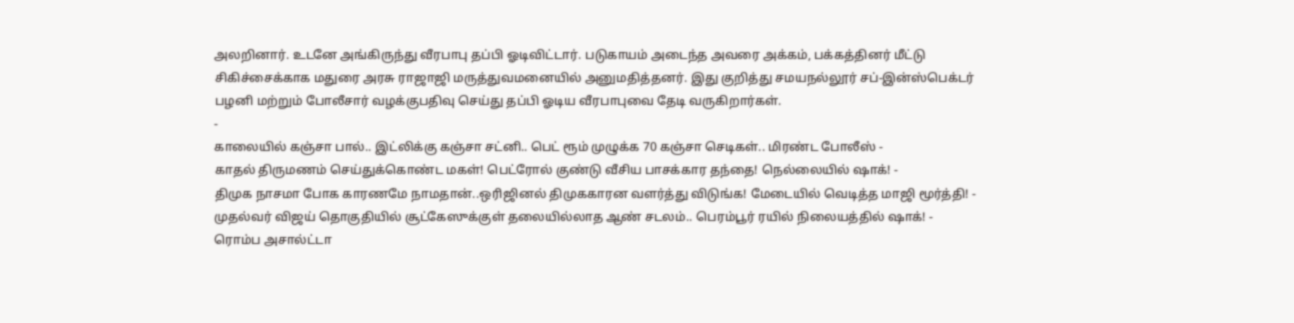அலறினார். உடனே அங்கிருந்து வீரபாபு தப்பி ஓடிவிட்டார். படுகாயம் அடைந்த அவரை அக்கம், பக்கத்தினர் மீட்டு சிகிச்சைக்காக மதுரை அரசு ராஜாஜி மருத்துவமனையில் அனுமதித்தனர். இது குறித்து சமயநல்லூர் சப்-இன்ஸ்பெக்டர் பழனி மற்றும் போலீசார் வழக்குபதிவு செய்து தப்பி ஓடிய வீரபாபுவை தேடி வருகிறார்கள்.
-
காலையில் கஞ்சா பால்.. இட்லிக்கு கஞ்சா சட்னி.. பெட் ரூம் முழுக்க 70 கஞ்சா செடிகள்.. மிரண்ட போலீஸ் -
காதல் திருமணம் செய்துக்கொண்ட மகள்! பெட்ரோல் குண்டு வீசிய பாசக்கார தந்தை! நெல்லையில் ஷாக்! -
திமுக நாசமா போக காரணமே நாமதான்..ஒரிஜினல் திமுககாரன வளர்த்து விடுங்க! மேடையில் வெடித்த மாஜி மூர்த்தி! -
முதல்வர் விஜய் தொகுதியில் சூட்கேஸுக்குள் தலையில்லாத ஆண் சடலம்.. பெரம்பூர் ரயில் நிலையத்தில் ஷாக்! -
ரொம்ப அசால்ட்டா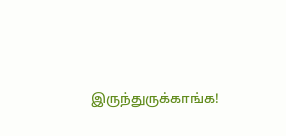இருந்துருக்காங்க!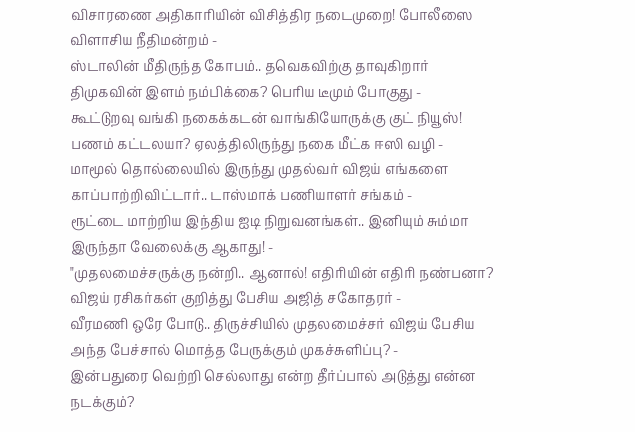விசாரணை அதிகாரியின் விசித்திர நடைமுறை! போலீஸை விளாசிய நீதிமன்றம் -
ஸ்டாலின் மீதிருந்த கோபம்.. தவெகவிற்கு தாவுகிறார் திமுகவின் இளம் நம்பிக்கை? பெரிய டீமும் போகுது -
கூட்டுறவு வங்கி நகைக்கடன் வாங்கியோருக்கு குட் நியூஸ்! பணம் கட்டலயா? ஏலத்திலிருந்து நகை மீட்க ஈஸி வழி -
மாமூல் தொல்லையில் இருந்து முதல்வர் விஜய் எங்களை காப்பாற்றிவிட்டார்.. டாஸ்மாக் பணியாளர் சங்கம் -
ரூட்டை மாற்றிய இந்திய ஐடி நிறுவனங்கள்.. இனியும் சும்மா இருந்தா வேலைக்கு ஆகாது! -
"முதலமைச்சருக்கு நன்றி.. ஆனால்! எதிரியின் எதிரி நண்பனா? விஜய் ரசிகர்கள் குறித்து பேசிய அஜித் சகோதரர் -
வீரமணி ஒரே போடு.. திருச்சியில் முதலமைச்சர் விஜய் பேசிய அந்த பேச்சால் மொத்த பேருக்கும் முகச்சுளிப்பு? -
இன்பதுரை வெற்றி செல்லாது என்ற தீர்ப்பால் அடுத்து என்ன நடக்கும்?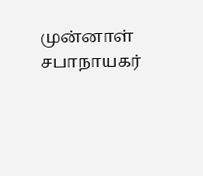முன்னாள் சபாநாயகர்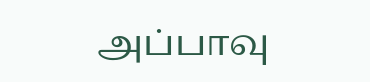அப்பாவு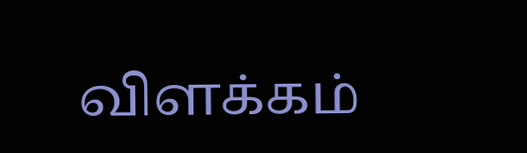விளக்கம்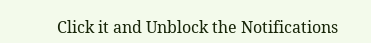Click it and Unblock the Notifications